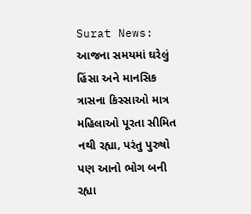Surat News: આજના સમયમાં ઘરેલું હિંસા અને માનસિક ત્રાસના કિસ્સાઓ માત્ર મહિલાઓ પૂરતા સીમિત નથી રહ્યા, પરંતુ પુરુષો પણ આનો ભોગ બની રહ્યા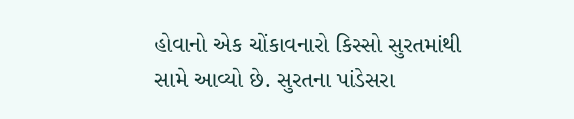હોવાનો એક ચોંકાવનારો કિસ્સો સુરતમાંથી સામે આવ્યો છે. સુરતના પાંડેસરા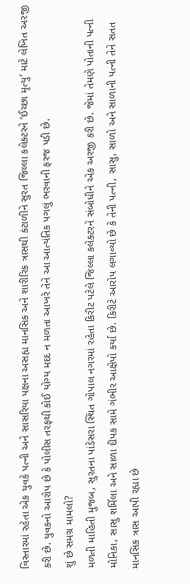વિસ્તારમાં રહેતા એક યુવકે પત્ની અને સાસરિયા પક્ષના અસહ્ય માનસિક અને શારીરિક ત્રાસથી કંટાળીને સુરત જિલ્લા કલેક્ટરને ‘ઈચ્છા મૃત્યુ’ માટે લેખિત અરજી કરી છે. યુવકનો આરોપ છે કે પોલીસ તરફથી કોઈ યોગ્ય મદદ ન મળતા આખરે તેને આ આત્યંતિક પગલું ભરવાની ફરજ પડી છે.
શું છે સમગ્ર મામલો?
મળતી માહિતી મુજબ, સુરતના પાંડેસરા સ્થિત ગોપાલ નગરમાં રહેતા કિરીટ પટેલે જિલ્લા કલેક્ટરને સંબોધીને એક અરજી કરી છે. જેમાં તેમણે પોતાની પત્ની મોનિકા, સાસુ શર્મિલા અને સાળા દીપક સામે ગંભીર આક્ષેપો કર્યા છે. કિરીટે આરોપ લગાવ્યો છે કે તેની પત્ની, સાસુ, સાળો અને સાળાની પત્ની તેને સતત માનસિક ત્રાસ આપી રહ્યા છે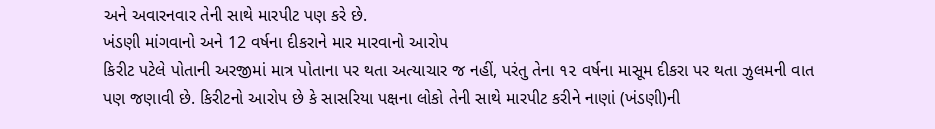અને અવારનવાર તેની સાથે મારપીટ પણ કરે છે.
ખંડણી માંગવાનો અને 12 વર્ષના દીકરાને માર મારવાનો આરોપ
કિરીટ પટેલે પોતાની અરજીમાં માત્ર પોતાના પર થતા અત્યાચાર જ નહીં, પરંતુ તેના ૧૨ વર્ષના માસૂમ દીકરા પર થતા ઝુલમની વાત પણ જણાવી છે. કિરીટનો આરોપ છે કે સાસરિયા પક્ષના લોકો તેની સાથે મારપીટ કરીને નાણાં (ખંડણી)ની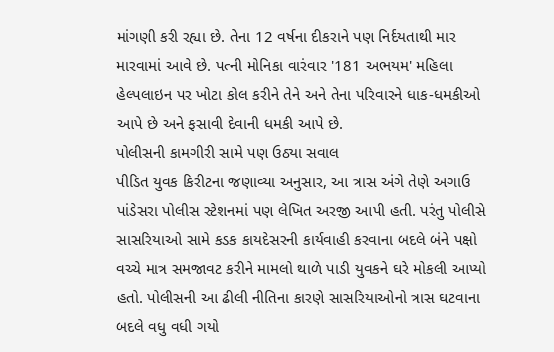માંગણી કરી રહ્યા છે. તેના 12 વર્ષના દીકરાને પણ નિર્દયતાથી માર મારવામાં આવે છે. પત્ની મોનિકા વારંવાર '181 અભયમ' મહિલા હેલ્પલાઇન પર ખોટા કોલ કરીને તેને અને તેના પરિવારને ધાક-ધમકીઓ આપે છે અને ફસાવી દેવાની ધમકી આપે છે.
પોલીસની કામગીરી સામે પણ ઉઠ્યા સવાલ
પીડિત યુવક કિરીટના જણાવ્યા અનુસાર, આ ત્રાસ અંગે તેણે અગાઉ પાંડેસરા પોલીસ સ્ટેશનમાં પણ લેખિત અરજી આપી હતી. પરંતુ પોલીસે સાસરિયાઓ સામે કડક કાયદેસરની કાર્યવાહી કરવાના બદલે બંને પક્ષો વચ્ચે માત્ર સમજાવટ કરીને મામલો થાળે પાડી યુવકને ઘરે મોકલી આપ્યો હતો. પોલીસની આ ઢીલી નીતિના કારણે સાસરિયાઓનો ત્રાસ ઘટવાના બદલે વધુ વધી ગયો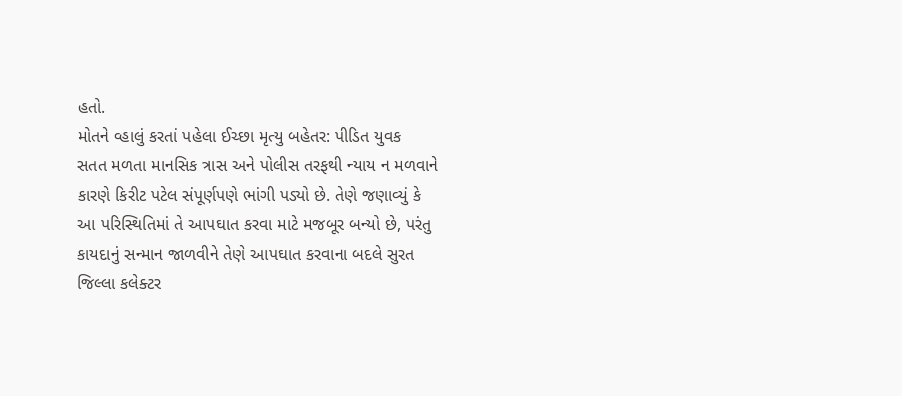હતો.
મોતને વ્હાલું કરતાં પહેલા ઈચ્છા મૃત્યુ બહેતર: પીડિત યુવક
સતત મળતા માનસિક ત્રાસ અને પોલીસ તરફથી ન્યાય ન મળવાને કારણે કિરીટ પટેલ સંપૂર્ણપણે ભાંગી પડ્યો છે. તેણે જણાવ્યું કે આ પરિસ્થિતિમાં તે આપઘાત કરવા માટે મજબૂર બન્યો છે, પરંતુ કાયદાનું સન્માન જાળવીને તેણે આપઘાત કરવાના બદલે સુરત જિલ્લા કલેક્ટર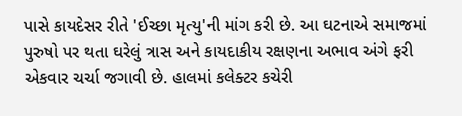પાસે કાયદેસર રીતે 'ઈચ્છા મૃત્યુ'ની માંગ કરી છે. આ ઘટનાએ સમાજમાં પુરુષો પર થતા ઘરેલું ત્રાસ અને કાયદાકીય રક્ષણના અભાવ અંગે ફરી એકવાર ચર્ચા જગાવી છે. હાલમાં કલેક્ટર કચેરી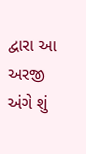દ્વારા આ અરજી અંગે શું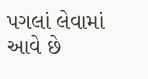પગલાં લેવામાં આવે છે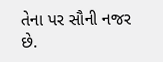તેના પર સૌની નજર છે.